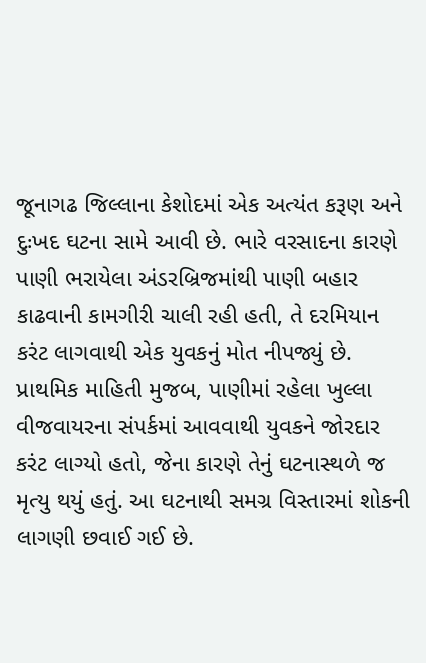જૂનાગઢ જિલ્લાના કેશોદમાં એક અત્યંત કરૂણ અને દુઃખદ ઘટના સામે આવી છે. ભારે વરસાદના કારણે પાણી ભરાયેલા અંડરબ્રિજમાંથી પાણી બહાર કાઢવાની કામગીરી ચાલી રહી હતી, તે દરમિયાન કરંટ લાગવાથી એક યુવકનું મોત નીપજ્યું છે. પ્રાથમિક માહિતી મુજબ, પાણીમાં રહેલા ખુલ્લા વીજવાયરના સંપર્કમાં આવવાથી યુવકને જોરદાર કરંટ લાગ્યો હતો, જેના કારણે તેનું ઘટનાસ્થળે જ મૃત્યુ થયું હતું. આ ઘટનાથી સમગ્ર વિસ્તારમાં શોકની લાગણી છવાઈ ગઈ છે.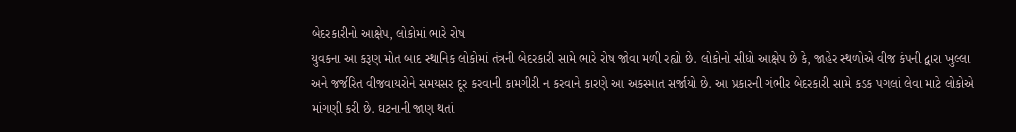બેદરકારીનો આક્ષેપ, લોકોમાં ભારે રોષ
યુવકના આ કરૂણ મોત બાદ સ્થાનિક લોકોમાં તંત્રની બેદરકારી સામે ભારે રોષ જોવા મળી રહ્યો છે. લોકોનો સીધો આક્ષેપ છે કે, જાહેર સ્થળોએ વીજ કંપની દ્વારા ખુલ્લા અને જર્જરિત વીજવાયરોને સમયસર દૂર કરવાની કામગીરી ન કરવાને કારણે આ અકસ્માત સર્જાયો છે. આ પ્રકારની ગંભીર બેદરકારી સામે કડક પગલાં લેવા માટે લોકોએ માંગણી કરી છે. ઘટનાની જાણ થતાં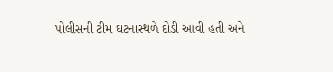પોલીસની ટીમ ઘટનાસ્થળે દોડી આવી હતી અને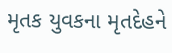મૃતક યુવકના મૃતદેહને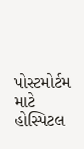પોસ્ટમોર્ટમ માટે હોસ્પિટલ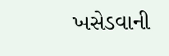ખસેડવાની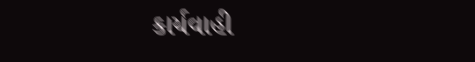કાર્યવાહી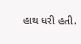હાથ ધરી હતી.